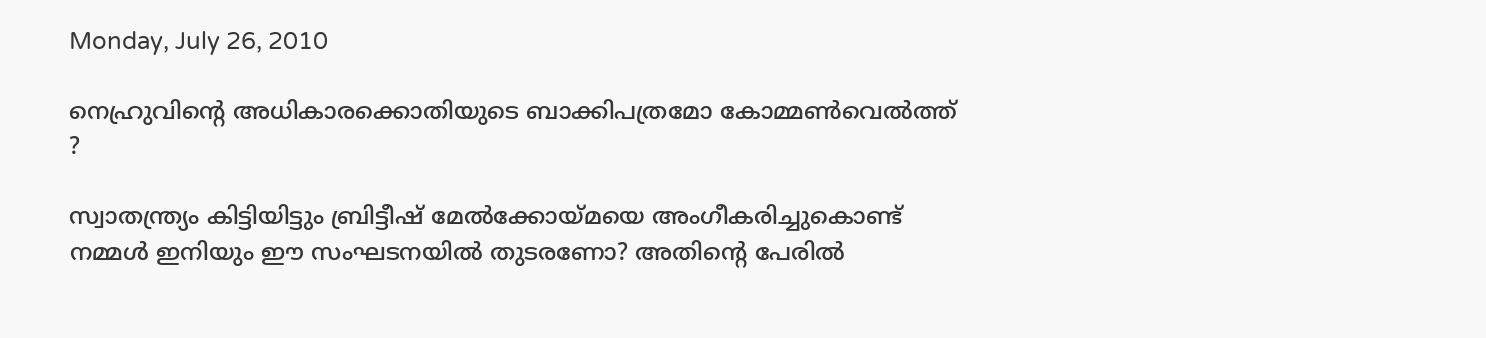Monday, July 26, 2010

നെഹ്രുവിന്റെ അധികാരക്കൊതിയുടെ ബാക്കിപത്രമോ കോമ്മണ്‍വെല്‍ത്ത് ?

സ്വാതന്ത്ര്യം കിട്ടിയിട്ടും ബ്രിട്ടീഷ് മേല്‍ക്കോയ്മയെ അംഗീകരിച്ചുകൊണ്ട് നമ്മള്‍ ഇനിയും ഈ സംഘടനയില്‍ തുടരണോ? അതിന്റെ പേരില്‍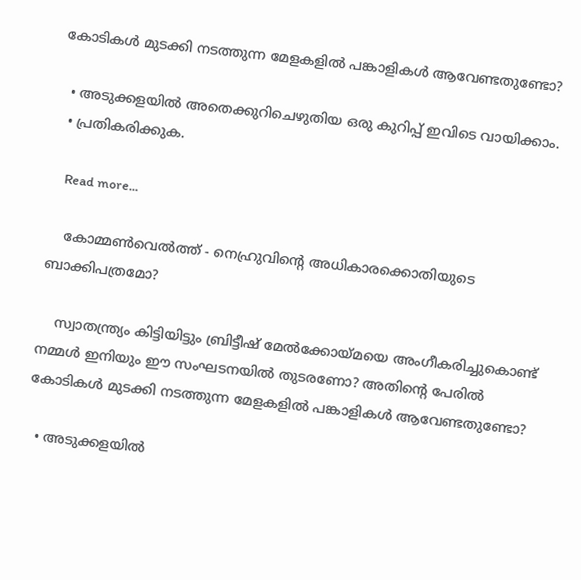കോടികള്‍ മുടക്കി നടത്തുന്ന മേളകളില്‍ പങ്കാളികള്‍ ആവേണ്ടതുണ്ടോ?

  • അടുക്കളയില്‍ അതെക്കുറിചെഴുതിയ ഒരു കുറിപ്പ് ഇവിടെ വായിക്കാം.
  • പ്രതികരിക്കുക.

    Read more...

    കോമ്മണ്‍വെല്‍ത്ത് - നെഹ്രുവിന്റെ അധികാരക്കൊതിയുടെ ബാക്കിപത്രമോ?

    സ്വാതന്ത്ര്യം കിട്ടിയിട്ടും ബ്രിട്ടീഷ് മേല്‍ക്കോയ്മയെ അംഗീകരിച്ചുകൊണ്ട് നമ്മള്‍ ഇനിയും ഈ സംഘടനയില്‍ തുടരണോ? അതിന്റെ പേരില്‍ കോടികള്‍ മുടക്കി നടത്തുന്ന മേളകളില്‍ പങ്കാളികള്‍ ആവേണ്ടതുണ്ടോ?

  • അടുക്കളയില്‍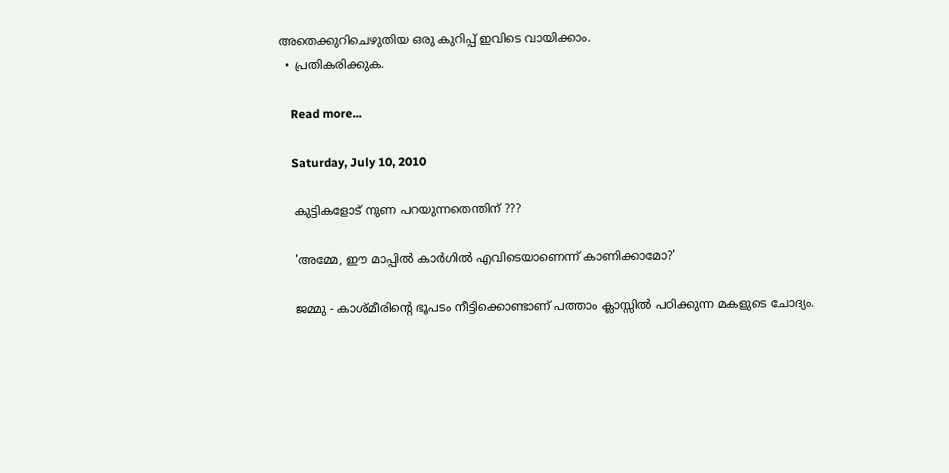അതെക്കുറിചെഴുതിയ ഒരു കുറിപ്പ് ഇവിടെ വായിക്കാം.
  • പ്രതികരിക്കുക.

    Read more...

    Saturday, July 10, 2010

    കുട്ടികളോട് നുണ പറയുന്നതെന്തിന് ???

    'അമ്മേ, ഈ മാപ്പില്‍ കാര്‍ഗില്‍ എവിടെയാണെന്ന് കാണിക്കാമോ?'

    ജമ്മു - കാശ്മീരിന്റെ ഭൂപടം നീട്ടിക്കൊണ്ടാണ് പത്താം ക്ലാസ്സില്‍ പഠിക്കുന്ന മകളുടെ ചോദ്യം.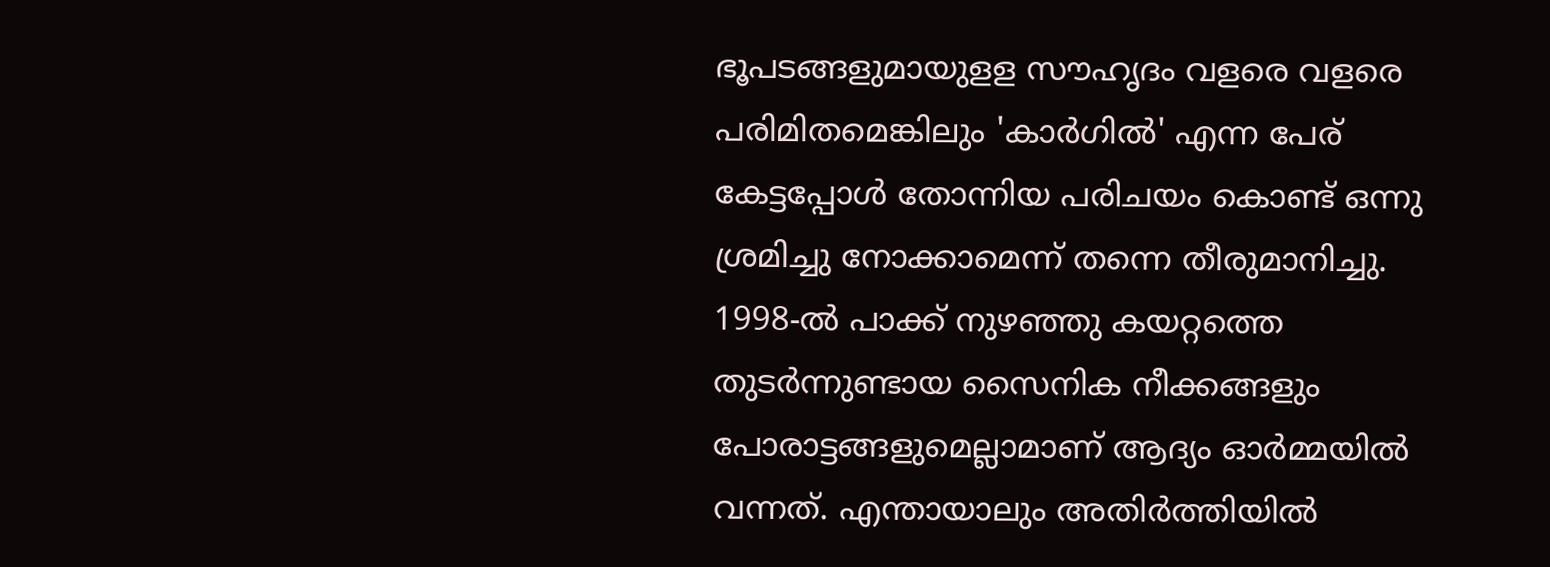ഭൂപടങ്ങളുമായുളള സൗഹൃദം വളരെ വളരെ പരിമിതമെങ്കിലും 'കാര്‍ഗില്‍' എന്ന പേര് കേട്ടപ്പോള്‍ തോന്നിയ പരിചയം കൊണ്ട് ഒന്നു ശ്രമിച്ചു നോക്കാമെന്ന് തന്നെ തീരുമാനിച്ചു. 1998-ല്‍ പാക്ക് നുഴഞ്ഞു കയറ്റത്തെ തുടര്‍ന്നുണ്ടായ സൈനിക നീക്കങ്ങളും പോരാട്ടങ്ങളുമെല്ലാമാണ് ആദ്യം ഓര്‍മ്മയില്‍ വന്നത്. എന്തായാലും അതിര്‍ത്തിയില്‍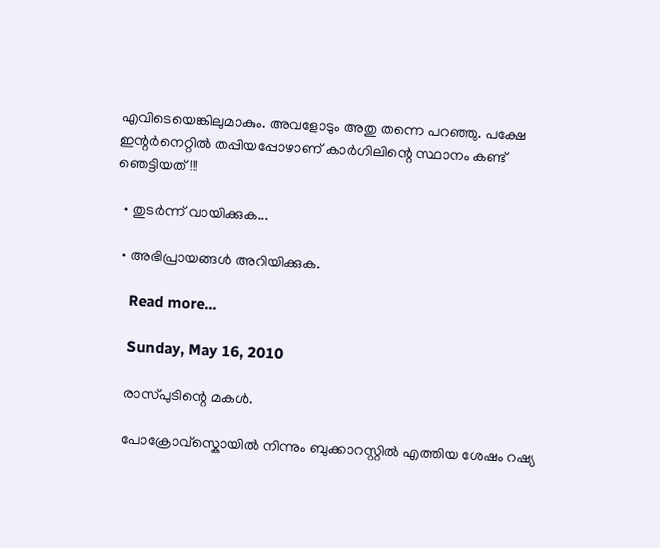എവിടെയെങ്കിലുമാകും. അവളോടും അതു തന്നെ പറഞ്ഞു. പക്ഷേ ഇന്റര്‍നെറ്റില്‍ തപ്പിയപ്പോഴാണ് കാര്‍ഗിലിന്റെ സ്ഥാനം കണ്ട് ഞെട്ടിയത്!!!

  • തുടര്‍ന്ന് വായിക്കുക...

  • അഭിപ്രായങ്ങള്‍ അറിയിക്കുക.

    Read more...

    Sunday, May 16, 2010

    രാസ്പുടിന്റെ മകള്‍.

    പോക്രോവ്സ്കൊയില്‍ നിന്നും ബുക്കാറസ്റ്റില്‍ എത്തിയ ശേഷം റഷ്യ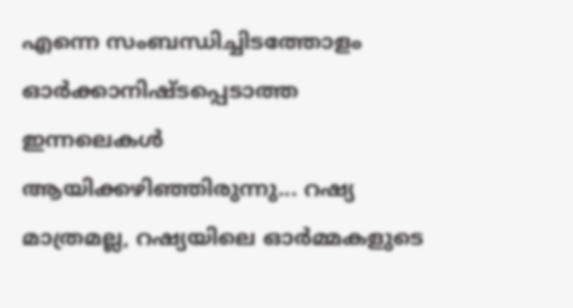എന്നെ സംബന്ധിച്ചിടത്തോളം ഓര്‍ക്കാനിഷ്ടപ്പെടാത്ത ഇന്നലെകള്‍ ആയിക്കഴിഞ്ഞിരുന്നു... റഷ്യ മാത്രമല്ല, റഷ്യയിലെ ഓര്‍മ്മകളുടെ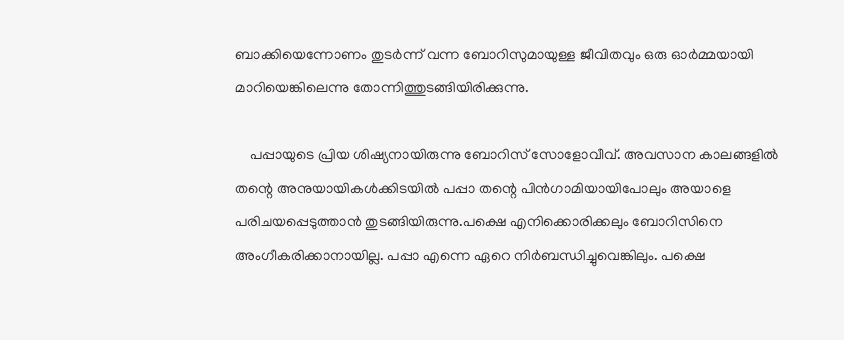ബാക്കിയെന്നോണം തുടര്‍ന്ന് വന്ന ബോറിസുമായുള്ള ജീവിതവും ഒരു ഓര്‍മ്മയായി മാറിയെങ്കിലെന്നു തോന്നിത്തുടങ്ങിയിരിക്കുന്നു.

    പപ്പായുടെ പ്രിയ ശിഷ്യനായിരുന്നു ബോറിസ് സോളോവീവ്. അവസാന കാലങ്ങളില്‍ തന്റെ അനുയായികള്‍ക്കിടയില്‍ പപ്പാ തന്റെ പിന്‍ഗാമിയായിപോലും അയാളെ പരിചയപ്പെടുത്താന്‍ തുടങ്ങിയിരുന്നു.പക്ഷെ എനിക്കൊരിക്കലും ബോറിസിനെ അംഗീകരിക്കാനായില്ല. പപ്പാ എന്നെ ഏറെ നിര്‍ബന്ധിച്ചുവെങ്കിലും. പക്ഷെ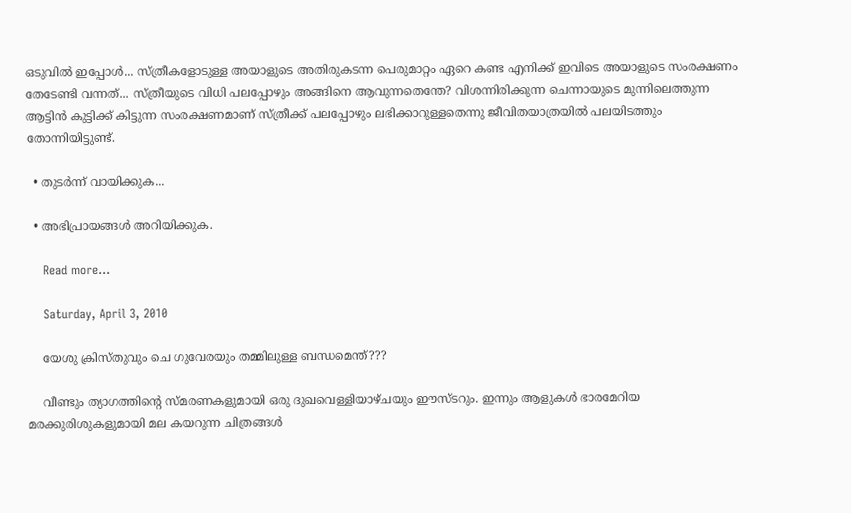ഒടുവില്‍ ഇപ്പോള്‍... സ്ത്രീകളോടുള്ള അയാളുടെ അതിരുകടന്ന പെരുമാറ്റം ഏറെ കണ്ട എനിക്ക് ഇവിടെ അയാളുടെ സംരക്ഷണം തേടേണ്ടി വന്നത്... സ്ത്രീയുടെ വിധി പലപ്പോഴും അങ്ങിനെ ആവുന്നതെന്തേ? വിശന്നിരിക്കുന്ന ചെന്നായുടെ മുന്നിലെത്തുന്ന ആട്ടിന്‍ കുട്ടിക്ക് കിട്ടുന്ന സംരക്ഷണമാണ് സ്ത്രീക്ക് പലപ്പോഴും ലഭിക്കാറുള്ളതെന്നു ജീവിതയാത്രയില്‍ പലയിടത്തും തോന്നിയിട്ടുണ്ട്.

  • തുടര്‍ന്ന് വായിക്കുക...

  • അഭിപ്രായങ്ങള്‍ അറിയിക്കുക.

    Read more...

    Saturday, April 3, 2010

    യേശു ക്രിസ്തുവും ചെ ഗുവേരയും തമ്മിലുള്ള ബന്ധമെന്ത്???

    വീണ്ടും ത്യാഗത്തിന്റെ സ്മരണകളുമായി ഒരു ദുഖവെള്ളിയാഴ്ചയും ഈസ്ടറും. ഇന്നും ആളുകള്‍ ഭാരമേറിയ മരക്കുരിശുകളുമായി മല കയറുന്ന ചിത്രങ്ങള്‍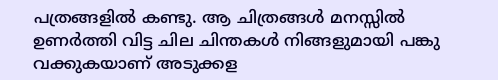പത്രങ്ങളില്‍ കണ്ടു. ആ ചിത്രങ്ങള്‍ മനസ്സില്‍ ഉണര്‍ത്തി വിട്ട ചില ചിന്തകള്‍ നിങ്ങളുമായി പങ്കു വക്കുകയാണ് അടുക്കള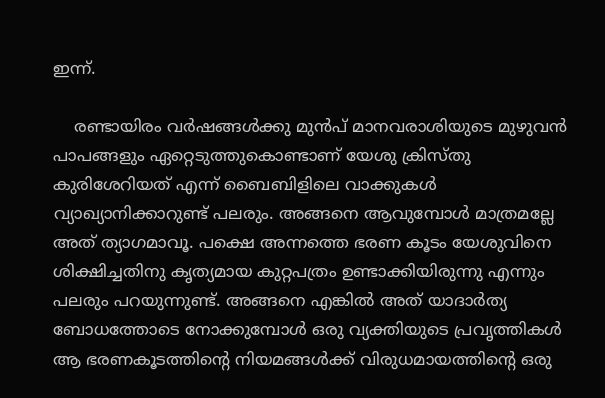ഇന്ന്.

    രണ്ടായിരം വര്‍ഷങ്ങള്‍ക്കു മുന്‍പ് മാനവരാശിയുടെ മുഴുവന്‍ പാപങ്ങളും ഏറ്റെടുത്തുകൊണ്ടാണ് യേശു ക്രിസ്തു കുരിശേറിയത്‌ എന്ന് ബൈബിളിലെ വാക്കുകള്‍ വ്യാഖ്യാനിക്കാറുണ്ട് പലരും. അങ്ങനെ ആവുമ്പോള്‍ മാത്രമല്ലേ അത് ത്യാഗമാവൂ. പക്ഷെ അന്നത്തെ ഭരണ കൂടം യേശുവിനെ ശിക്ഷിച്ചതിനു കൃത്യമായ കുറ്റപത്രം ഉണ്ടാക്കിയിരുന്നു എന്നും പലരും പറയുന്നുണ്ട്. അങ്ങനെ എങ്കില്‍ അത് യാദാര്‍ത്യ ബോധത്തോടെ നോക്കുമ്പോള്‍ ഒരു വ്യക്തിയുടെ പ്രവൃത്തികള്‍ ആ ഭരണകൂടത്തിന്റെ നിയമങ്ങള്‍ക്ക് വിരുധമായത്തിന്റെ ഒരു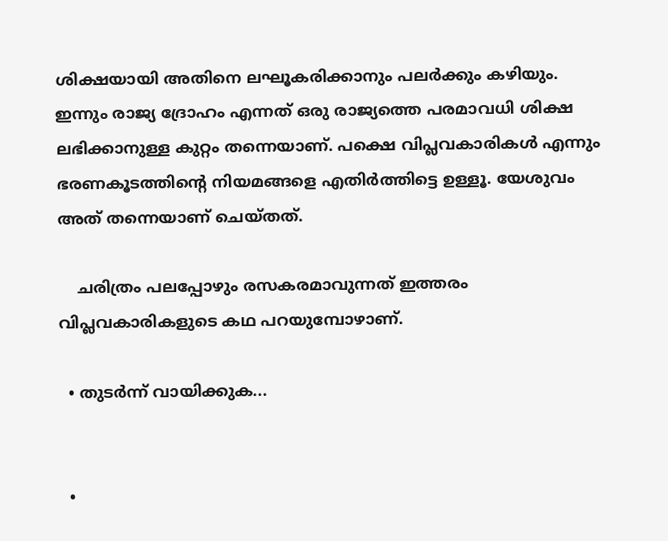ശിക്ഷയായി അതിനെ ലഘൂകരിക്കാനും പലര്‍ക്കും കഴിയും. ഇന്നും രാജ്യ ദ്രോഹം എന്നത് ഒരു രാജ്യത്തെ പരമാവധി ശിക്ഷ ലഭിക്കാനുള്ള കുറ്റം തന്നെയാണ്. പക്ഷെ വിപ്ലവകാരികള്‍ എന്നും ഭരണകൂടത്തിന്റെ നിയമങ്ങളെ എതിര്‍ത്തിട്ടെ ഉള്ളൂ. യേശുവം അത് തന്നെയാണ് ചെയ്തത്.

    ചരിത്രം പലപ്പോഴും രസകരമാവുന്നത് ഇത്തരം വിപ്ലവകാരികളുടെ കഥ പറയുമ്പോഴാണ്.

  • തുടര്‍ന്ന് വായിക്കുക...


  •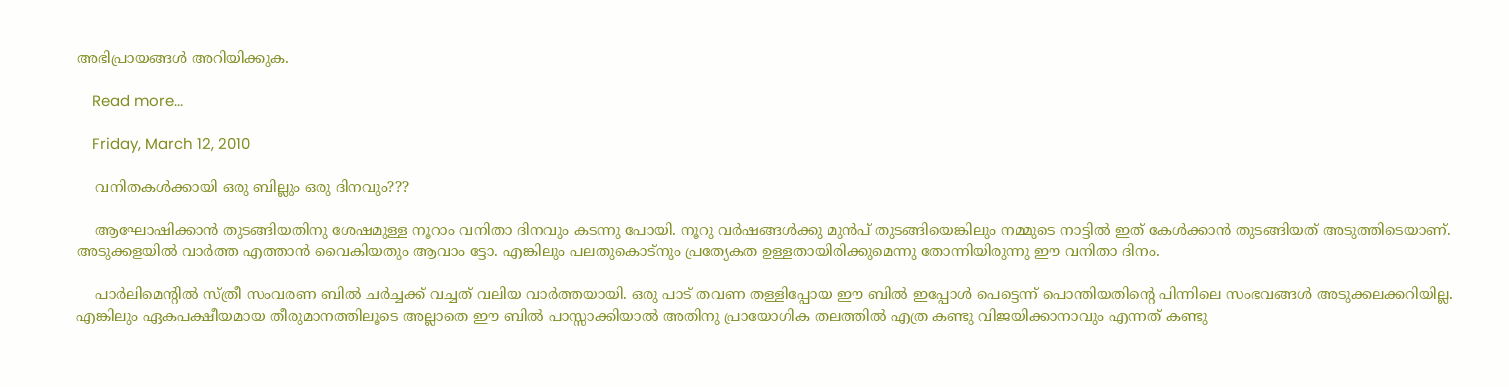അഭിപ്രായങ്ങള്‍ അറിയിക്കുക.

    Read more...

    Friday, March 12, 2010

    വനിതകള്‍ക്കായി ഒരു ബില്ലും ഒരു ദിനവും???

    ആഘോഷിക്കാന്‍ തുടങ്ങിയതിനു ശേഷമുള്ള നൂറാം വനിതാ ദിനവും കടന്നു പോയി. നൂറു വര്‍ഷങ്ങള്‍ക്കു മുന്‍പ് തുടങ്ങിയെങ്കിലും നമ്മുടെ നാട്ടില്‍ ഇത് കേള്‍ക്കാന്‍ തുടങ്ങിയത് അടുത്തിടെയാണ്. അടുക്കളയില്‍ വാര്‍ത്ത എത്താന്‍ വൈകിയതും ആവാം ട്ടോ. എങ്കിലും പലതുകൊട്നും പ്രത്യേകത ഉള്ളതായിരിക്കുമെന്നു തോന്നിയിരുന്നു ഈ വനിതാ ദിനം.

    പാര്‍ലിമെന്റില്‍ സ്ത്രീ സംവരണ ബില്‍ ചര്‍ച്ചക്ക് വച്ചത് വലിയ വാര്‍ത്തയായി. ഒരു പാട് തവണ തള്ളിപ്പോയ ഈ ബില്‍ ഇപ്പോള്‍ പെട്ടെന്ന് പൊന്തിയതിന്റെ പിന്നിലെ സംഭവങ്ങള്‍ അടുക്കലക്കറിയില്ല. എങ്കിലും ഏകപക്ഷീയമായ തീരുമാനത്തിലൂടെ അല്ലാതെ ഈ ബില്‍ പാസ്സാക്കിയാല്‍ അതിനു പ്രായോഗിക തലത്തില്‍ എത്ര കണ്ടു വിജയിക്കാനാവും എന്നത് കണ്ടു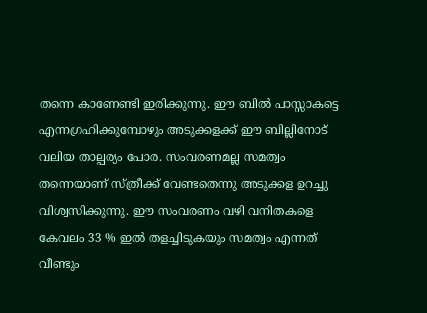തന്നെ കാണേണ്ടി ഇരിക്കുന്നു. ഈ ബില്‍ പാസ്സാകട്ടെ എന്നഗ്രഹിക്കുമ്പോഴും അടുക്കളക്ക് ഈ ബില്ലിനോട് വലിയ താല്പര്യം പോര. സംവരണമല്ല സമത്വം തന്നെയാണ് സ്ത്രീക്ക് വേണ്ടതെന്നു അടുക്കള ഉറച്ചു വിശ്വസിക്കുന്നു. ഈ സംവരണം വഴി വനിതകളെ കേവലം 33 % ഇല്‍ തളച്ചിടുകയും സമത്വം എന്നത് വീണ്ടും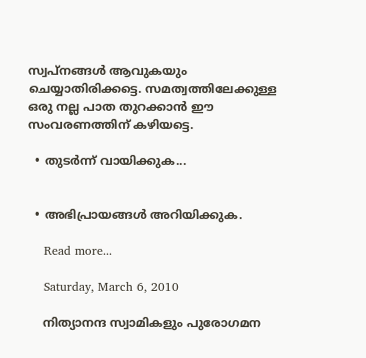സ്വപ്‌നങ്ങള്‍ ആവുകയും ചെയ്യാതിരിക്കട്ടെ. സമത്വത്തിലേക്കുള്ള ഒരു നല്ല പാത തുറക്കാന്‍ ഈ സംവരണത്തിന് കഴിയട്ടെ.

  • തുടര്‍ന്ന് വായിക്കുക...


  • അഭിപ്രായങ്ങള്‍ അറിയിക്കുക.

    Read more...

    Saturday, March 6, 2010

    നിത്യാനന്ദ സ്വാമികളും പുരോഗമന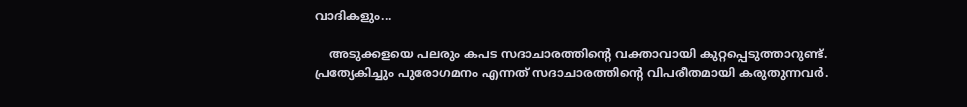വാദികളും...

    അടുക്കളയെ പലരും കപട സദാചാരത്തിന്റെ വക്താവായി കുറ്റപ്പെടുത്താറുണ്ട്. പ്രത്യേകിച്ചും പുരോഗമനം എന്നത് സദാചാരത്തിന്റെ വിപരീതമായി കരുതുന്നവര്‍.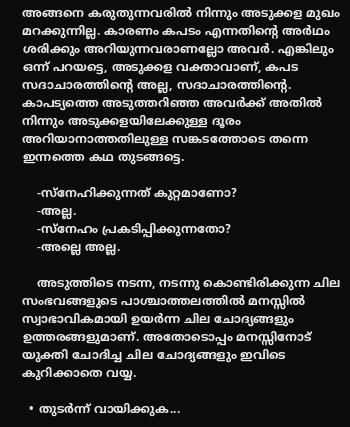അങ്ങനെ കരുതുന്നവരില്‍ നിന്നും അടുക്കള മുഖം മറക്കുന്നില്ല. കാരണം കപടം എന്നതിന്റെ അര്‍ഥം ശരിക്കും അറിയുന്നവരാണല്ലോ അവര്‍. എങ്കിലും ഒന്ന് പറയട്ടെ, അടുക്കള വക്താവാണ്‌, കപട സദാചാരത്തിന്റെ അല്ല, സദാചാരത്തിന്റെ. കാപട്യത്തെ അടുത്തറിഞ്ഞ അവര്‍ക്ക് അതില്‍ നിന്നും അടുക്കളയിലേക്കുള്ള ദൂരം അറിയാനാത്തതിലുള്ള സങ്കടത്തോടെ തന്നെ ഇന്നത്തെ കഥ തുടങ്ങട്ടെ.

    -സ്നേഹിക്കുന്നത് കുറ്റമാണോ?
    -അല്ല.
    -സ്നേഹം പ്രകടിപ്പിക്കുന്നതോ?
    -അല്ലെ അല്ല.

    അടുത്തിടെ നടന്ന, നടന്നു കൊണ്ടിരിക്കുന്ന ചില സംഭവങ്ങളുടെ പാശ്ചാത്തലത്തില്‍ മനസ്സില്‍ സ്വാഭാവികമായി ഉയര്‍ന്ന ചില ചോദ്യങ്ങളും ഉത്തരങ്ങളുമാണ്. അതോടൊപ്പം മനസ്സിനോട് യുക്തി ചോദിച്ച ചില ചോദ്യങ്ങളും ഇവിടെ കുറിക്കാതെ വയ്യ.

  • തുടര്‍ന്ന് വായിക്കുക...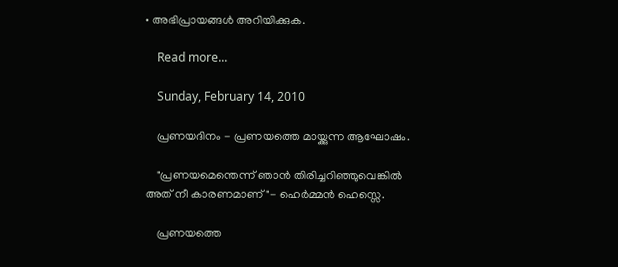• അഭിപ്രായങ്ങള്‍ അറിയിക്കുക.

    Read more...

    Sunday, February 14, 2010

    പ്രണയദിനം - പ്രണയത്തെ മായ്ക്കുന്ന ആഘോഷം.

    "പ്രണയമെന്തെന്ന് ഞാന്‍ തിരിച്ചറിഞ്ഞുവെങ്കില്‍ അത് നീ കാരണമാണ്"- ഹെര്‍മ്മന്‍ ഹെസ്സെ.

    പ്രണയത്തെ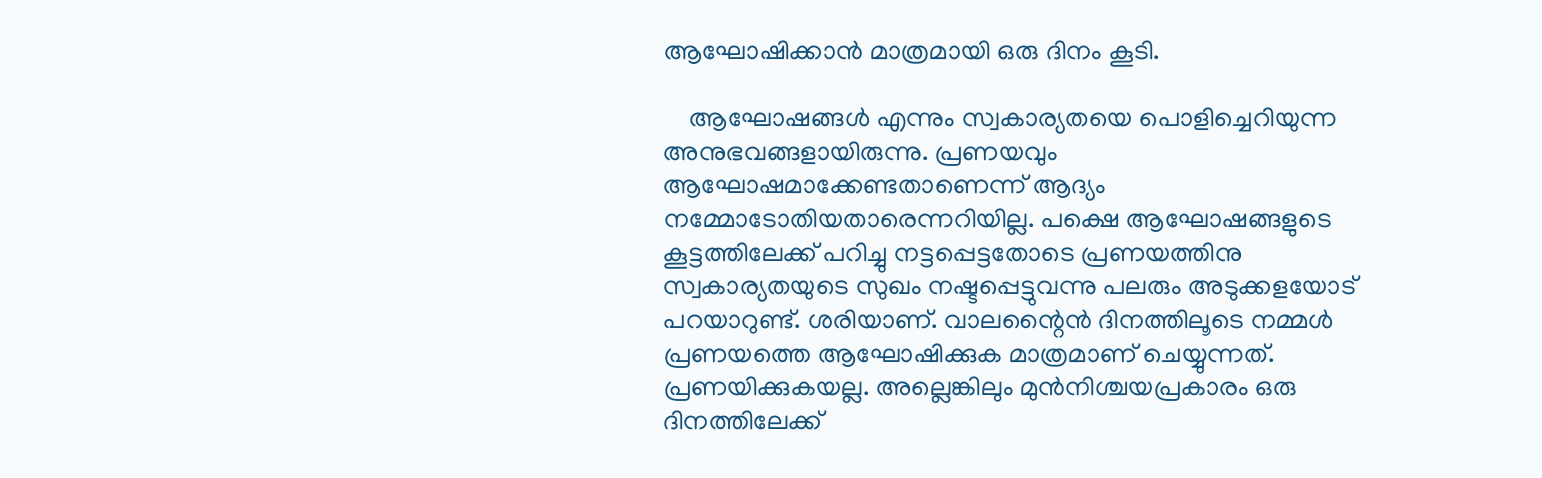ആഘോഷിക്കാന്‍ മാത്രമായി ഒരു ദിനം കൂടി.

    ആഘോഷങ്ങള്‍ എന്നും സ്വകാര്യതയെ പൊളിച്ചെറിയുന്ന അനുഭവങ്ങളായിരുന്നു. പ്രണയവും ആഘോഷമാക്കേണ്ടതാണെന്ന് ആദ്യം നമ്മോടോതിയതാരെന്നറിയില്ല. പക്ഷെ ആഘോഷങ്ങളുടെ കൂട്ടത്തിലേക്ക് പറിച്ചു നട്ടപ്പെട്ടതോടെ പ്രണയത്തിനു സ്വകാര്യതയുടെ സുഖം നഷ്ടപ്പെട്ടുവന്നു പലരും അടുക്കളയോട് പറയാറുണ്ട്‌. ശരിയാണ്. വാലന്റൈന്‍ ദിനത്തിലൂടെ നമ്മള്‍ പ്രണയത്തെ ആഘോഷിക്കുക മാത്രമാണ് ചെയ്യുന്നത്. പ്രണയിക്കുകയല്ല. അല്ലെങ്കിലും മുന്‍നിശ്ചയപ്രകാരം ഒരു ദിനത്തിലേക്ക്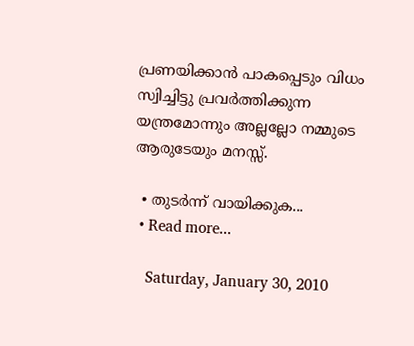പ്രണയിക്കാന്‍ പാകപ്പെടും വിധം സ്വിച്ചിട്ടു പ്രവര്‍ത്തിക്കുന്ന യന്ത്രമോന്നും അല്ലല്ലോ നമ്മുടെ ആരുടേയും മനസ്സ്.

  • തുടര്‍ന്ന് വായിക്കുക...
  • Read more...

    Saturday, January 30, 2010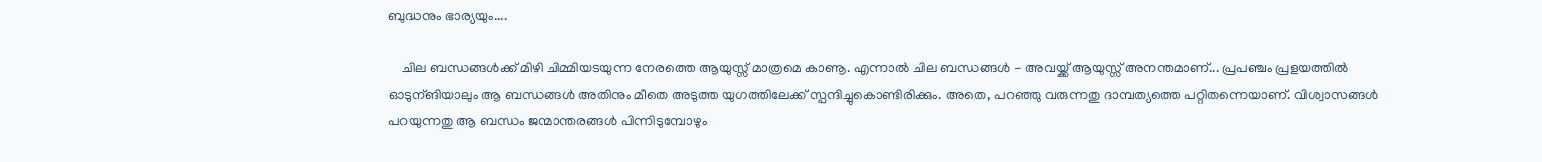ബുദ്ധനും ഭാര്യയും....

    ചില ബന്ധങ്ങള്‍ക്ക് മിഴി ചിമ്മിയടയുന്ന നേരത്തെ ആയുസ്സ്‌ മാത്രമെ കാണൂ. എന്നാല്‍ ചില ബന്ധങ്ങള്‍ - അവയ്ക്ക് ആയുസ്സ് അനന്തമാണ്‌... പ്രപഞ്ചം പ്രളയത്തില്‍ ഓടുന്ങിയാലും ആ ബന്ധങ്ങള്‍ അതിനും മീതെ അടുത്ത യുഗത്തിലേക്ക് സ്പന്ദിച്ചുകൊണ്ടിരിക്കും. അതെ, പറഞ്ഞു വരുന്നതു ദാമ്പത്യത്തെ പറ്റിതന്നെയാണ്. വിശ്വാസങ്ങള്‍ പറയുന്നതു ആ ബന്ധം ജന്മാന്തരങ്ങള്‍ പിന്നിടുമ്പോഴും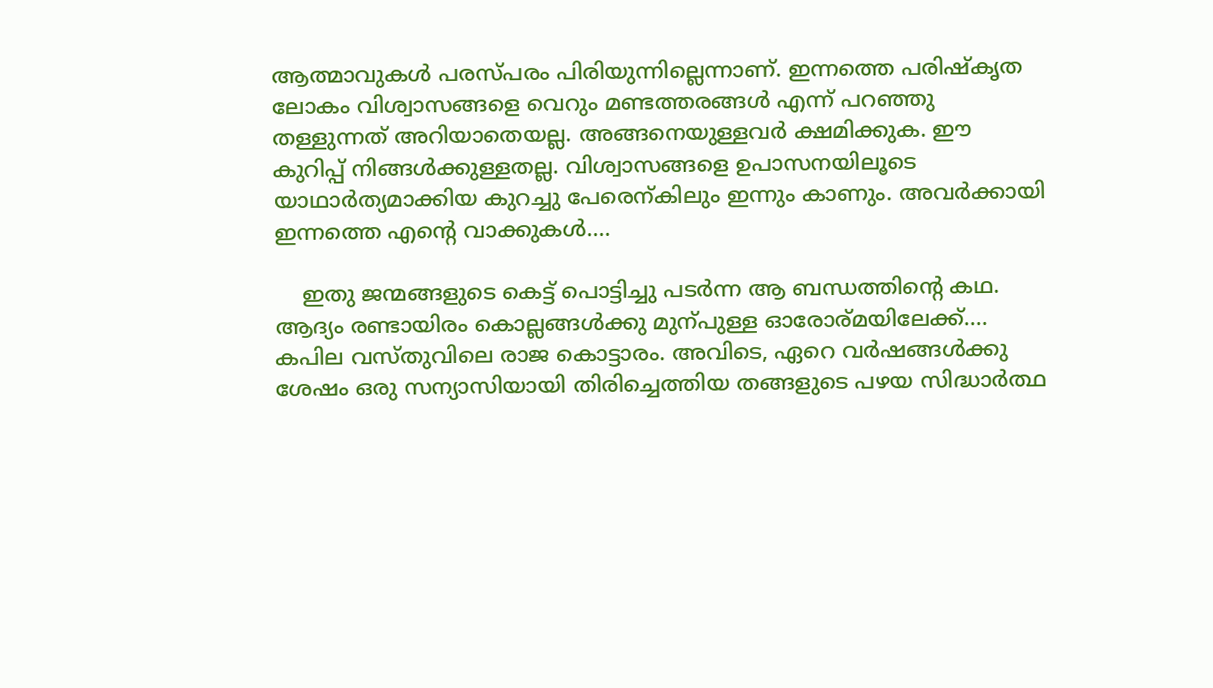ആത്മാവുകള്‍ പരസ്പരം പിരിയുന്നില്ലെന്നാണ്. ഇന്നത്തെ പരിഷ്കൃത ലോകം വിശ്വാസങ്ങളെ വെറും മണ്ടത്തരങ്ങള്‍ എന്ന് പറഞ്ഞു തള്ളുന്നത് അറിയാതെയല്ല. അങ്ങനെയുള്ളവര്‍ ക്ഷമിക്കുക. ഈ കുറിപ്പ് നിങ്ങള്‍ക്കുള്ളതല്ല. വിശ്വാസങ്ങളെ ഉപാസനയിലൂടെ യാഥാര്‍ത്യമാക്കിയ കുറച്ചു പേരെന്കിലും ഇന്നും കാണും. അവര്‍ക്കായി ഇന്നത്തെ എന്റെ വാക്കുകള്‍....

    ഇതു ജന്മങ്ങളുടെ കെട്ട് പൊട്ടിച്ചു പടര്‍ന്ന ആ ബന്ധത്തിന്റെ കഥ. ആദ്യം രണ്ടായിരം കൊല്ലങ്ങള്‍ക്കു മുന്പുള്ള ഓരോര്മയിലേക്ക്.... കപില വസ്തുവിലെ രാജ കൊട്ടാരം. അവിടെ, ഏറെ വര്‍ഷങ്ങള്‍ക്കു ശേഷം ഒരു സന്യാസിയായി തിരിച്ചെത്തിയ തങ്ങളുടെ പഴയ സിദ്ധാര്‍ത്ഥ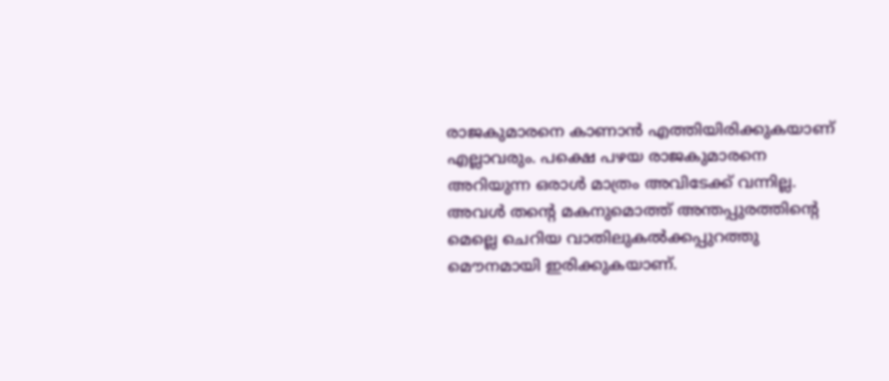രാജകുമാരനെ കാണാന്‍ എത്തിയിരിക്കുകയാണ് എല്ലാവരും. പക്ഷെ പഴയ രാജകുമാരനെ അറിയുന്ന ഒരാള്‍ മാത്രം അവിടേക്ക് വന്നില്ല. അവള്‍ തന്റെ മകനുമൊത്ത് അന്തപ്പുരത്തിന്റെ മെല്ലെ ചെറിയ വാതിലുകല്‍ക്കപ്പുറത്തു മൌനമായി ഇരിക്കുകയാണ്.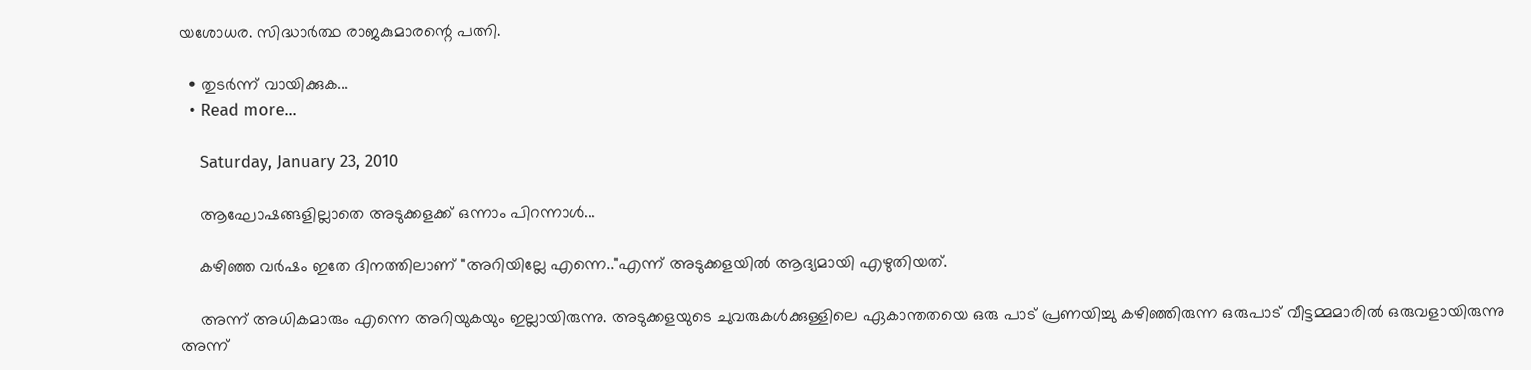യശോധര. സിദ്ധാര്‍ത്ഥ രാജകുമാരന്റെ പത്നി.

  • തുടര്‍ന്ന് വായിക്കുക...
  • Read more...

    Saturday, January 23, 2010

    ആഘോഷങ്ങളില്ലാതെ അടുക്കളക്ക് ഒന്നാം പിറന്നാള്‍...

    കഴിഞ്ഞ വര്‍ഷം ഇതേ ദിനത്തിലാണ് "അറിയില്ലേ എന്നെ.."എന്ന് അടുക്കളയില്‍ ആദ്യമായി എഴുതിയത്.

    അന്ന് അധികമാരും എന്നെ അറിയുകയും ഇല്ലായിരുന്നു. അടുക്കളയുടെ ചുവരുകള്‍ക്കുള്ളിലെ ഏകാന്തതയെ ഒരു പാട് പ്രണയിച്ചു കഴിഞ്ഞിരുന്ന ഒരുപാട് വീട്ടമ്മമാരില്‍ ഒരുവളായിരുന്നു അന്ന്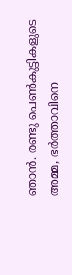ഞാന്‍. രണ്ടു പെണ്‍കുട്ടികളുടെ അമ്മ, ഭര്‍ത്താവിനെ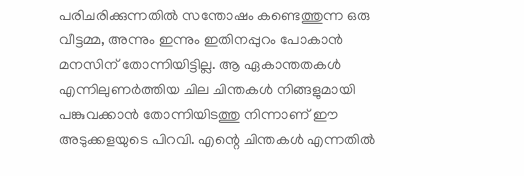പരിചരിക്കുന്നതില്‍ സന്തോഷം കണ്ടെത്തുന്ന ഒരു വീട്ടമ്മ, അന്നും ഇന്നും ഇതിനപ്പുറം പോകാന്‍ മനസിന്‌ തോന്നിയിട്ടില്ല. ആ ഏകാന്തതകള്‍ എന്നിലുണര്‍ത്തിയ ചില ചിന്തകള്‍ നിങ്ങളുമായി പങ്കുവക്കാന്‍ തോന്നിയിടത്തു നിന്നാണ് ഈ അടുക്കളയുടെ പിറവി. എന്റെ ചിന്തകള്‍ എന്നതില്‍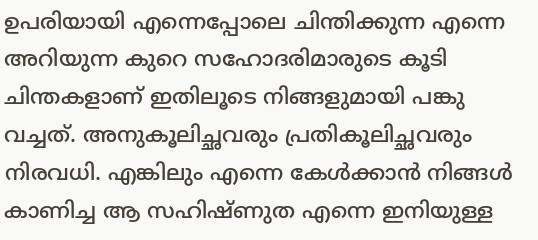ഉപരിയായി എന്നെപ്പോലെ ചിന്തിക്കുന്ന എന്നെ അറിയുന്ന കുറെ സഹോദരിമാരുടെ കൂടി ചിന്തകളാണ് ഇതിലൂടെ നിങ്ങളുമായി പങ്കു വച്ചത്. അനുകൂലിച്ഛവരും പ്രതികൂലിച്ഛവരും നിരവധി. എങ്കിലും എന്നെ കേള്‍ക്കാന്‍ നിങ്ങള്‍ കാണിച്ച ആ സഹിഷ്ണുത എന്നെ ഇനിയുള്ള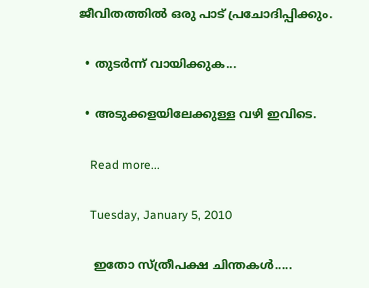ജീവിതത്തില്‍ ഒരു പാട് പ്രചോദിപ്പിക്കും.

  • തുടര്‍ന്ന് വായിക്കുക...

  • അടുക്കളയിലേക്കുള്ള വഴി ഇവിടെ.

    Read more...

    Tuesday, January 5, 2010

    ഇതോ സ്ത്രീപക്ഷ ചിന്തകള്‍.....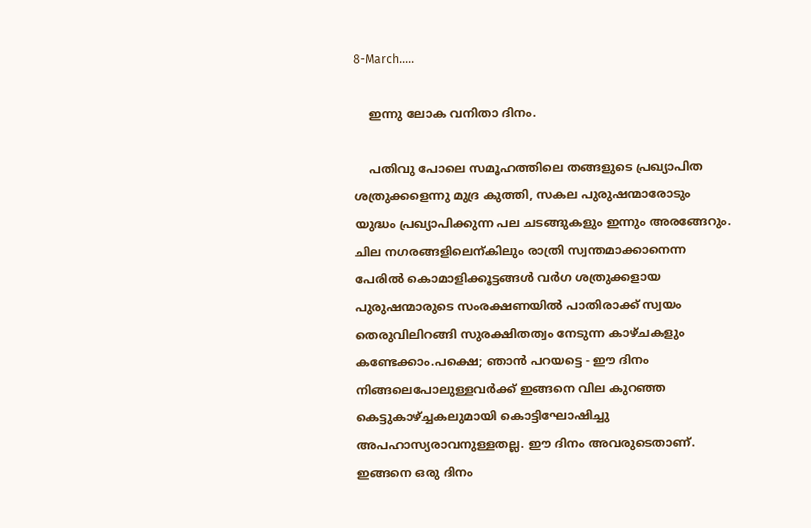8-March.....

    ഇന്നു ലോക വനിതാ ദിനം.

    പതിവു പോലെ സമൂഹത്തിലെ തങ്ങളുടെ പ്രഖ്യാപിത ശത്രുക്കളെന്നു മുദ്ര കുത്തി, സകല പുരുഷന്മാരോടും യുദ്ധം പ്രഖ്യാപിക്കുന്ന പല ചടങ്ങുകളും ഇന്നും അരങ്ങേറും. ചില നഗരങ്ങളിലെന്കിലും രാത്രി സ്വന്തമാക്കാനെന്ന പേരില്‍ കൊമാളിക്കൂട്ടങ്ങള്‍ വര്‍ഗ ശത്രുക്കളായ പുരുഷന്മാരുടെ സംരക്ഷണയില്‍ പാതിരാക്ക്‌ സ്വയം തെരുവിലിറങ്ങി സുരക്ഷിതത്വം നേടുന്ന കാഴ്ചകളും കണ്ടേക്കാം.പക്ഷെ; ഞാന്‍ പറയട്ടെ - ഈ ദിനം നിങ്ങലെപോലുള്ളവര്‍ക്ക് ഇങ്ങനെ വില കുറഞ്ഞ കെട്ടുകാഴ്ച്ചകലുമായി കൊട്ടിഘോഷിച്ചു അപഹാസ്യരാവനുള്ളതല്ല. ഈ ദിനം അവരുടെതാണ്. ഇങ്ങനെ ഒരു ദിനം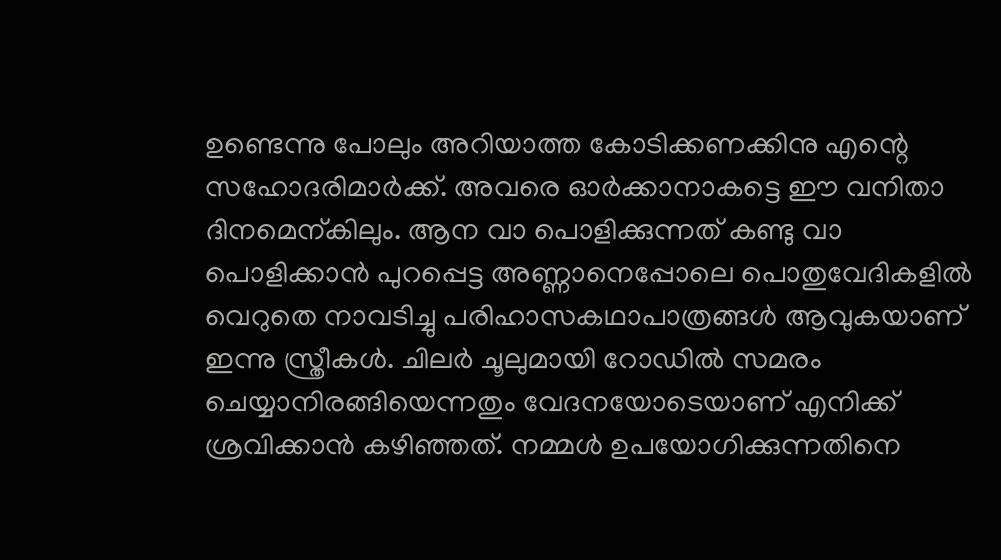ഉണ്ടെന്നു പോലും അറിയാത്ത കോടിക്കണക്കിനു എന്റെ സഹോദരിമാര്‍ക്ക്. അവരെ ഓര്‍ക്കാനാകട്ടെ ഈ വനിതാ ദിനമെന്കിലും. ആന വാ പൊളിക്കുന്നത് കണ്ടു വാ പൊളിക്കാന്‍ പുറപ്പെട്ട അണ്ണാനെപ്പോലെ പൊതുവേദികളില്‍ വെറുതെ നാവടിച്ചു പരിഹാസകഥാപാത്രങ്ങള്‍ ആവുകയാണ് ഇന്നു സ്ത്രീകള്‍. ചിലര്‍ ചൂലുമായി റോഡില്‍ സമരം ചെയ്യാനിരങ്ങിയെന്നതും വേദനയോടെയാണ് എനിക്ക് ശ്രവിക്കാന്‍ കഴിഞ്ഞത്. നമ്മള്‍ ഉപയോഗിക്കുന്നതിനെ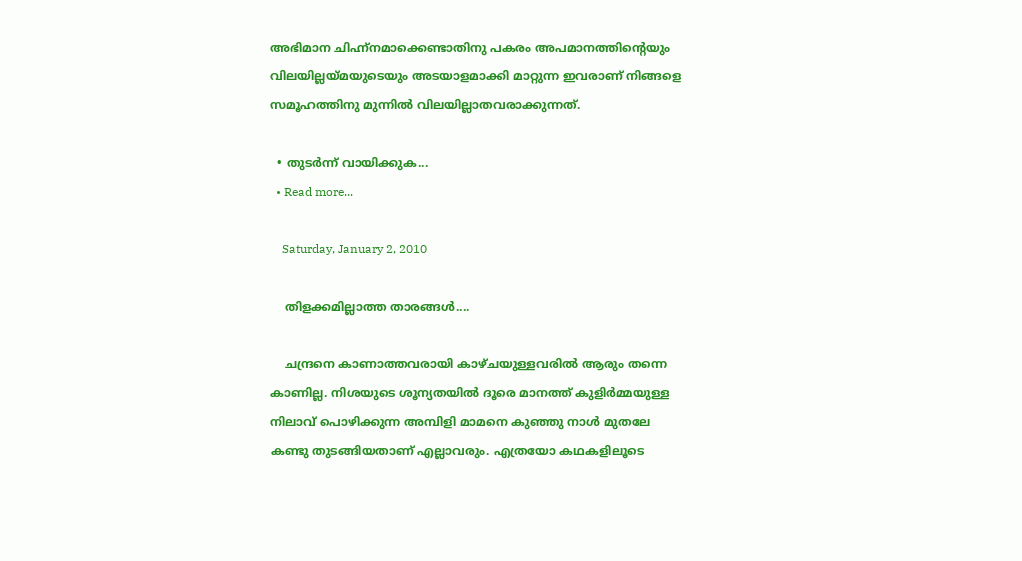അഭിമാന ചിഹ്ന്നമാക്കെണ്ടാതിനു പകരം അപമാനത്തിന്റെയും വിലയില്ലയ്മയുടെയും അടയാളമാക്കി മാറ്റുന്ന ഇവരാണ് നിങ്ങളെ സമൂഹത്തിനു മുന്നില്‍ വിലയില്ലാതവരാക്കുന്നത്.

  • തുടര്‍ന്ന് വായിക്കുക...
  • Read more...

    Saturday, January 2, 2010

    തിളക്കമില്ലാത്ത താരങ്ങള്‍....

    ചന്ദ്രനെ കാണാത്തവരായി കാഴ്ചയുള്ളവരില്‍ ആരും തന്നെ കാണില്ല. നിശയുടെ ശൂന്യതയില്‍ ദൂരെ മാനത്ത് കുളിര്‍മ്മയുള്ള നിലാവ് പൊഴിക്കുന്ന അമ്പിളി മാമനെ കുഞ്ഞു നാള്‍ മുതലേ കണ്ടു തുടങ്ങിയതാണ്‌ എല്ലാവരും. എത്രയോ കഥകളിലൂടെ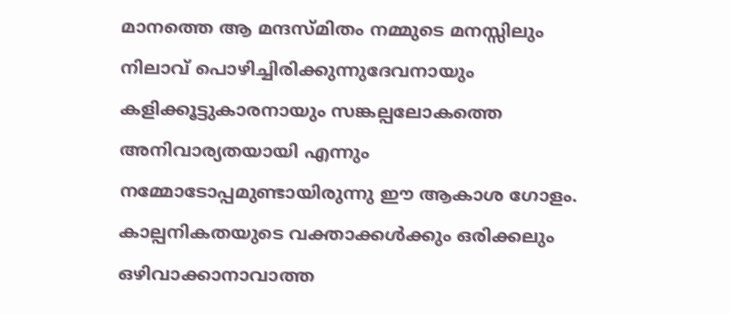മാനത്തെ ആ മന്ദസ്മിതം നമ്മുടെ മനസ്സിലും നിലാവ് പൊഴിച്ചിരിക്കുന്നുദേവനായും കളിക്കൂട്ടുകാരനായും സങ്കല്പലോകത്തെ അനിവാര്യതയായി എന്നും നമ്മോടോപ്പമുണ്ടായിരുന്നു ഈ ആകാശ ഗോളം. കാല്പനികതയുടെ വക്താക്കള്‍ക്കും ഒരിക്കലും ഒഴിവാക്കാനാവാത്ത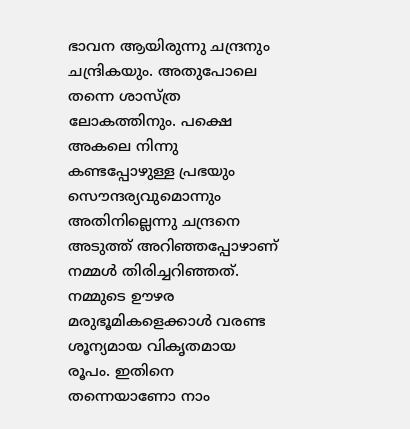ഭാവന ആയിരുന്നു ചന്ദ്രനും ചന്ദ്രികയും. അതുപോലെ തന്നെ ശാസ്ത്ര ലോകത്തിനും. പക്ഷെ അകലെ നിന്നു കണ്ടപ്പോഴുള്ള പ്രഭയും സൌന്ദര്യവുമൊന്നും അതിനില്ലെന്നു ചന്ദ്രനെ അടുത്ത് അറിഞ്ഞപ്പോഴാണ് നമ്മള്‍ തിരിച്ചറിഞ്ഞത്. നമ്മുടെ ഊഴര മരുഭൂമികളെക്കാള്‍ വരണ്ട ശൂന്യമായ വികൃതമായ രൂപം. ഇതിനെ തന്നെയാണോ നാം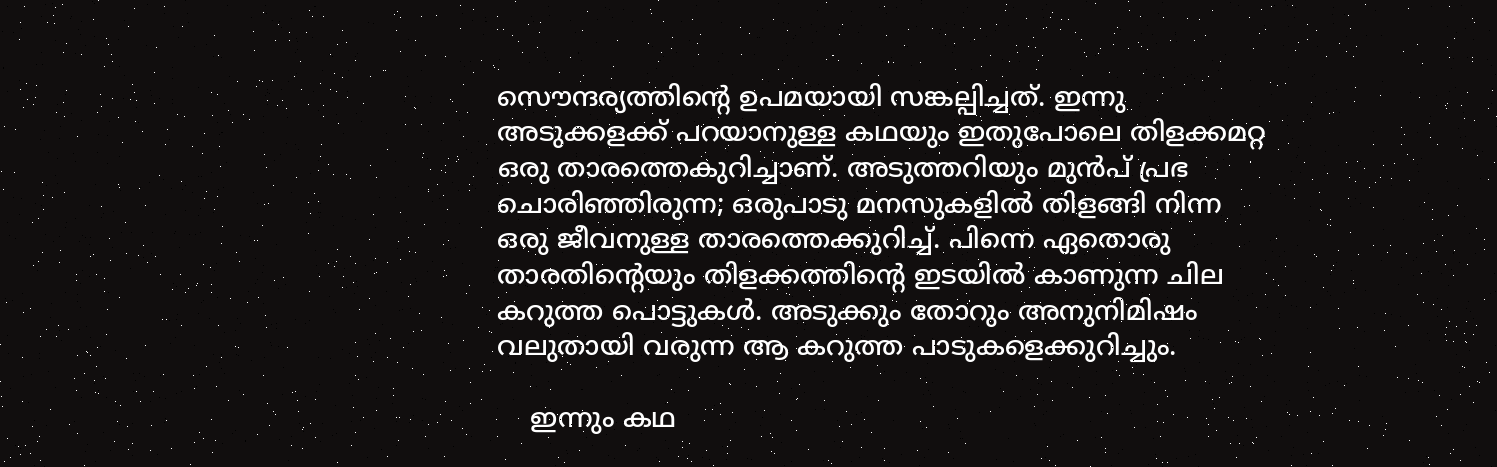സൌന്ദര്യത്തിന്റെ ഉപമയായി സങ്കല്പിച്ചത്. ഇന്നു അടുക്കളക്ക് പറയാനുള്ള കഥയും ഇതുപോലെ തിളക്കമറ്റ ഒരു താരത്തെകുറിച്ചാണ്. അടുത്തറിയും മുന്‍പ് പ്രഭ ചൊരിഞ്ഞിരുന്ന; ഒരുപാടു മനസുകളില്‍ തിളങ്ങി നിന്ന ഒരു ജീവനുള്ള താരത്തെക്കുറിച്ച്. പിന്നെ ഏതൊരു താരതിന്റെയും തിളക്കത്തിന്റെ ഇടയില്‍ കാണുന്ന ചില കറുത്ത പൊട്ടുകള്‍. അടുക്കും തോറും അനുനിമിഷം വലുതായി വരുന്ന ആ കറുത്ത പാടുകളെക്കുറിച്ചും.

    ഇന്നും കഥ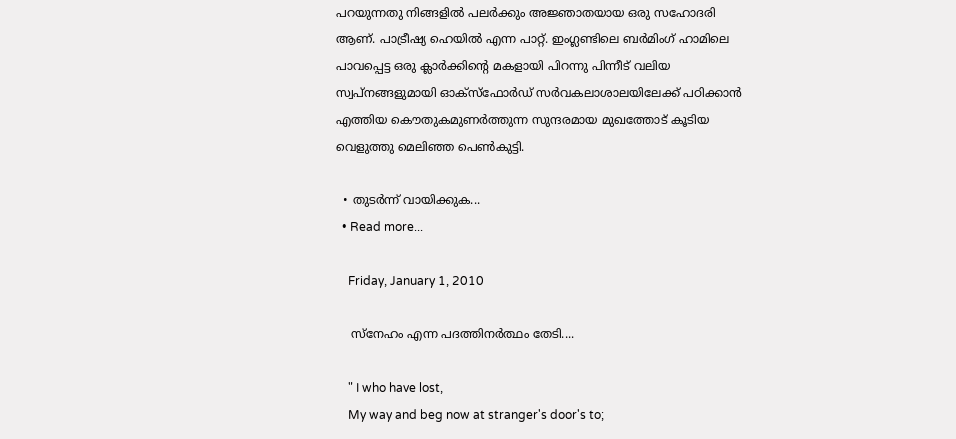പറയുന്നതു നിങ്ങളില്‍ പലര്‍ക്കും അജ്ഞാതയായ ഒരു സഹോദരി ആണ്. പാട്രീഷ്യ ഹെയില്‍ എന്ന പാറ്റ്. ഇംഗ്ലണ്ടിലെ ബര്‍മിംഗ് ഹാമിലെ പാവപ്പെട്ട ഒരു ക്ലാര്‍ക്കിന്റെ മകളായി പിറന്നു പിന്നീട് വലിയ സ്വപ്നങ്ങളുമായി ഓക്സ്ഫോര്‍ഡ് സര്‍വകലാശാലയിലേക്ക് പഠിക്കാന്‍ എത്തിയ കൌതുകമുണര്‍ത്തുന്ന സുന്ദരമായ മുഖത്തോട് കൂടിയ വെളുത്തു മെലിഞ്ഞ പെണ്‍കുട്ടി.

  • തുടര്‍ന്ന് വായിക്കുക...
  • Read more...

    Friday, January 1, 2010

    സ്നേഹം എന്ന പദത്തിനര്‍ത്ഥം തേടി....

    " I who have lost,
    My way and beg now at stranger's door's to;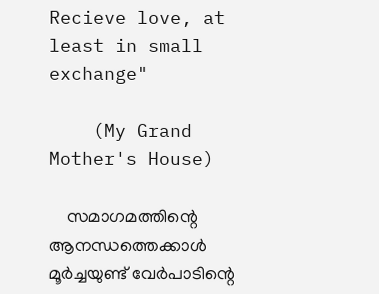Recieve love, at least in small exchange"

    (My Grand Mother's House)

    സമാഗമത്തിന്റെ ആനന്ധത്തെക്കാള്‍ മൂര്‍ച്ചയുണ്ട് വേര്‍പാടിന്റെ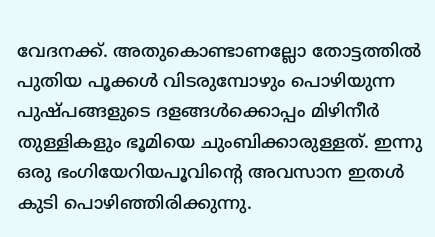വേദനക്ക്. അതുകൊണ്ടാണല്ലോ തോട്ടത്തില്‍ പുതിയ പൂക്കള്‍ വിടരുമ്പോഴും പൊഴിയുന്ന പുഷ്പങ്ങളുടെ ദളങ്ങള്‍ക്കൊപ്പം മിഴിനീര്‍ തുള്ളികളും ഭൂമിയെ ചുംബിക്കാരുള്ളത്. ഇന്നു ഒരു ഭംഗിയേറിയപൂവിന്റെ അവസാന ഇതള്‍ കു‌ടി പൊഴിഞ്ഞിരിക്കുന്നു.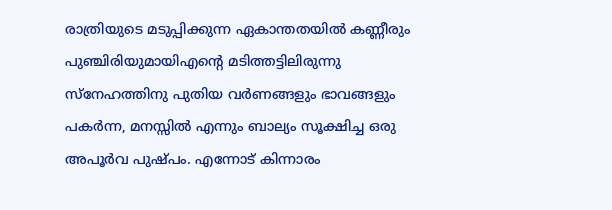രാത്രിയുടെ മടുപ്പിക്കുന്ന ഏകാന്തതയില്‍ കണ്ണീരും പുഞ്ചിരിയുമായിഎന്റെ മടിത്തട്ടിലിരുന്നു സ്നേഹത്തിനു പുതിയ വര്‍ണങ്ങളും ഭാവങ്ങളും പകര്‍ന്ന, മനസ്സില്‍ എന്നും ബാല്യം സൂക്ഷിച്ച ഒരു അപൂര്‍വ പുഷ്പം. എന്നോട് കിന്നാരം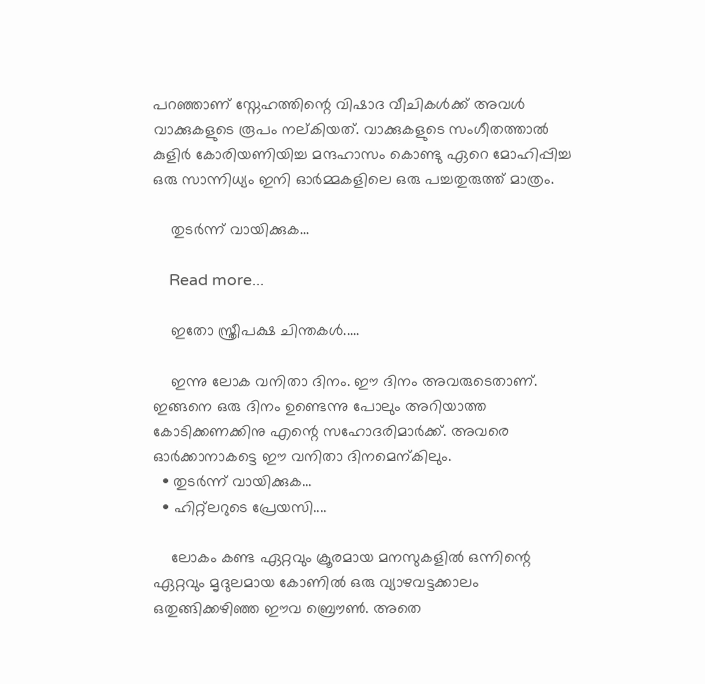പറഞ്ഞാണ് സ്നേഹത്തിന്റെ വിഷാദ വീചികള്‍ക്ക് അവള്‍ വാക്കുകളുടെ രൂപം നല്കിയത്. വാക്കുകളുടെ സംഗീതത്താല്‍ കുളിര്‍ കോരിയണിയിച്ച മന്ദഹാസം കൊണ്ടു ഏറെ മോഹിപ്പിച്ച ഒരു സാന്നിധ്യം ഇനി ഓര്‍മ്മകളിലെ ഒരു പച്ചതുരുത്ത് മാത്രം.

    തുടര്‍ന്ന് വായിക്കുക...

    Read more...

    ഇതോ സ്ത്രീപക്ഷ ചിന്തകള്‍.....

    ഇന്നു ലോക വനിതാ ദിനം. ഈ ദിനം അവരുടെതാണ്. ഇങ്ങനെ ഒരു ദിനം ഉണ്ടെന്നു പോലും അറിയാത്ത കോടിക്കണക്കിനു എന്റെ സഹോദരിമാര്‍ക്ക്. അവരെ ഓര്‍ക്കാനാകട്ടെ ഈ വനിതാ ദിനമെന്കിലും.
  • തുടര്‍ന്ന് വായിക്കുക...
  • ഹിറ്റ്ലറുടെ പ്രേയസി....

    ലോകം കണ്ട ഏറ്റവും ക്രൂരമായ മനസുകളില്‍ ഒന്നിന്റെ ഏറ്റവും മൃദുലമായ കോണില്‍ ഒരു വ്യാഴവട്ടക്കാലം ഒതുങ്ങിക്കഴിഞ്ഞ ഈവ ബ്രൌണ്‍. അതെ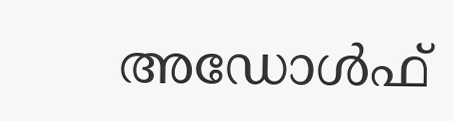അഡോള്‍ഫ്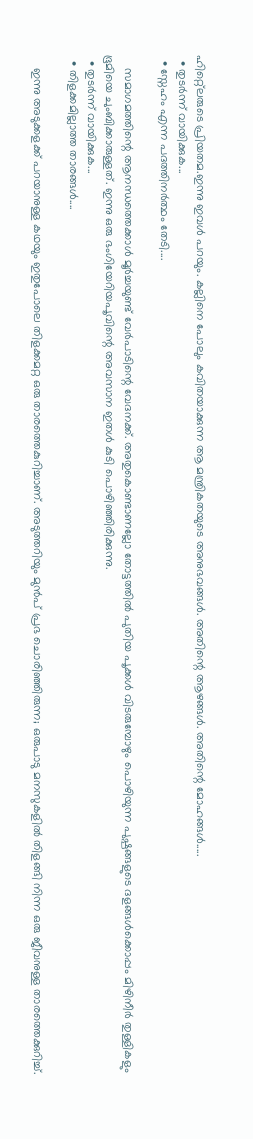ഹിറ്റ്ലെരുടെ പ്രിയതമ.ഇന്നു ഇവള്‍ പറയും. കല്ലിനെ പോലും കവിതയാക്കുന്ന ആ മന്ത്രികതയുടെ അനുഭവങ്ങള്‍. അതിന്റെ ആഴങ്ങള്‍. അതിന്റെ മോഹങ്ങള്‍.....
  • തുടര്‍ന്ന് വായിക്കുക...
  • സ്നേഹം എന്ന പദത്തിനര്‍ത്ഥം തേടി....

    സമാഗമത്തിന്റെ ആനന്ധത്തെക്കാള്‍ മൂര്‍ച്ചയുണ്ട് വേര്‍പാടിന്റെ വേദനക്ക്. അതുകൊണ്ടാണല്ലോ തോട്ടത്തില്‍ പുതിയ പൂക്കള്‍ വിടരുമ്പോഴും പൊഴിയുന്ന പുഷ്പങ്ങളുടെ ദളങ്ങള്‍ക്കൊപ്പം മിഴിനീര്‍ തുള്ളികളും ഭൂമിയെ ചുംബിക്കാരുള്ളത്. ഇന്നു ഒരു ഭംഗിയേറിയപൂവിന്റെ അവസാന ഇതള്‍ കു‌ടി പൊഴിഞ്ഞിരിക്കുന്നു.
  • തുടര്‍ന്ന് വായിക്കുക...
  • തിളക്കമില്ലാത്ത താരങ്ങള്‍....

    ഇന്നു അടുക്കളക്ക് പറയാനുള്ള കഥയും ഇതുപോലെ തിളക്കമറ്റ ഒരു താരത്തെകുറിച്ചാണ്. അടുത്തറിയും മുന്‍പ് പ്രഭ ചൊരിഞ്ഞിരുന്ന; ഒരുപാടു മനസുകളില്‍ തിളങ്ങി നിന്ന ഒരു ജീവനുള്ള താരത്തെക്കുറിച്ച്.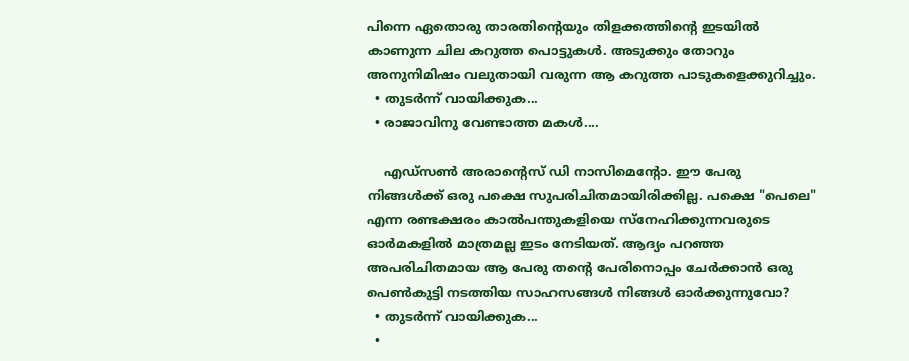പിന്നെ ഏതൊരു താരതിന്റെയും തിളക്കത്തിന്റെ ഇടയില്‍ കാണുന്ന ചില കറുത്ത പൊട്ടുകള്‍. അടുക്കും തോറും അനുനിമിഷം വലുതായി വരുന്ന ആ കറുത്ത പാടുകളെക്കുറിച്ചും.
  • തുടര്‍ന്ന് വായിക്കുക...
  • രാജാവിനു വേണ്ടാത്ത മകള്‍....

    എഡ്സണ്‍ അരാന്റെസ് ഡി നാസിമെന്റോ. ഈ പേരു നിങ്ങള്‍ക്ക് ഒരു പക്ഷെ സുപരിചിതമായിരിക്കില്ല. പക്ഷെ "പെലെ" എന്ന രണ്ടക്ഷരം കാല്‍പന്തുകളിയെ സ്നേഹിക്കുന്നവരുടെ ഓര്‍മകളില്‍ മാത്രമല്ല ഇടം നേടിയത്. ആദ്യം പറഞ്ഞ അപരിചിതമായ ആ പേരു തന്റെ പേരിനൊപ്പം ചേര്‍ക്കാന്‍ ഒരു പെണ്‍കുട്ടി നടത്തിയ സാഹസങ്ങള്‍ നിങ്ങള്‍ ഓര്‍ക്കുന്നുവോ?
  • തുടര്‍ന്ന് വായിക്കുക...
  •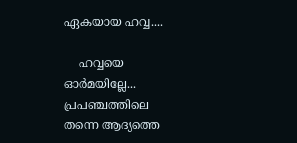ഏകയായ ഹവ്വ....

    ഹവ്വയെ ഓര്‍മയില്ലേ... പ്രപഞ്ചത്തിലെ തന്നെ ആദ്യത്തെ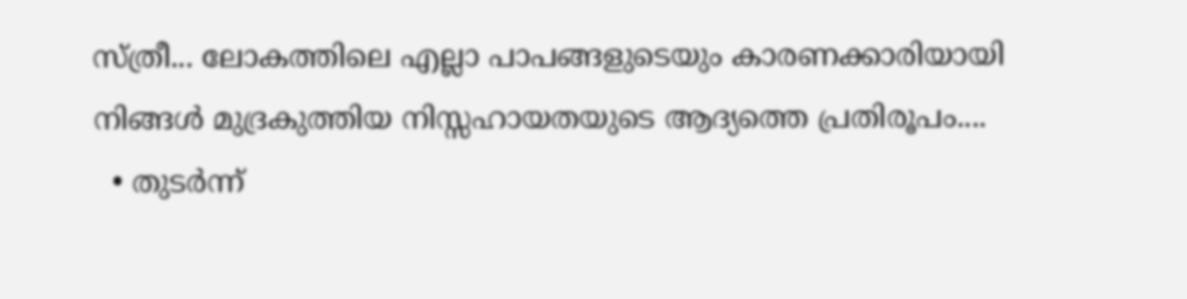സ്ത്രീ... ലോകത്തിലെ എല്ലാ പാപങ്ങളുടെയും കാരണക്കാരിയായി നിങ്ങള്‍ മുദ്രകുത്തിയ നിസ്സഹായതയുടെ ആദ്യത്തെ പ്രതിരൂപം....
  • തുടര്‍ന്ന്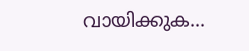വായിക്കുക...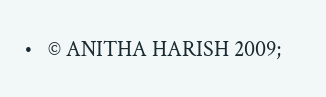•   © ANITHA HARISH 2009;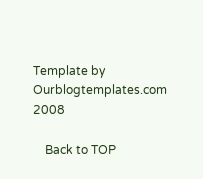Template by Ourblogtemplates.com 2008

    Back to TOP